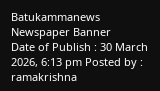Batukammanews
Newspaper Banner
Date of Publish : 30 March 2026, 6:13 pm Posted by : ramakrishna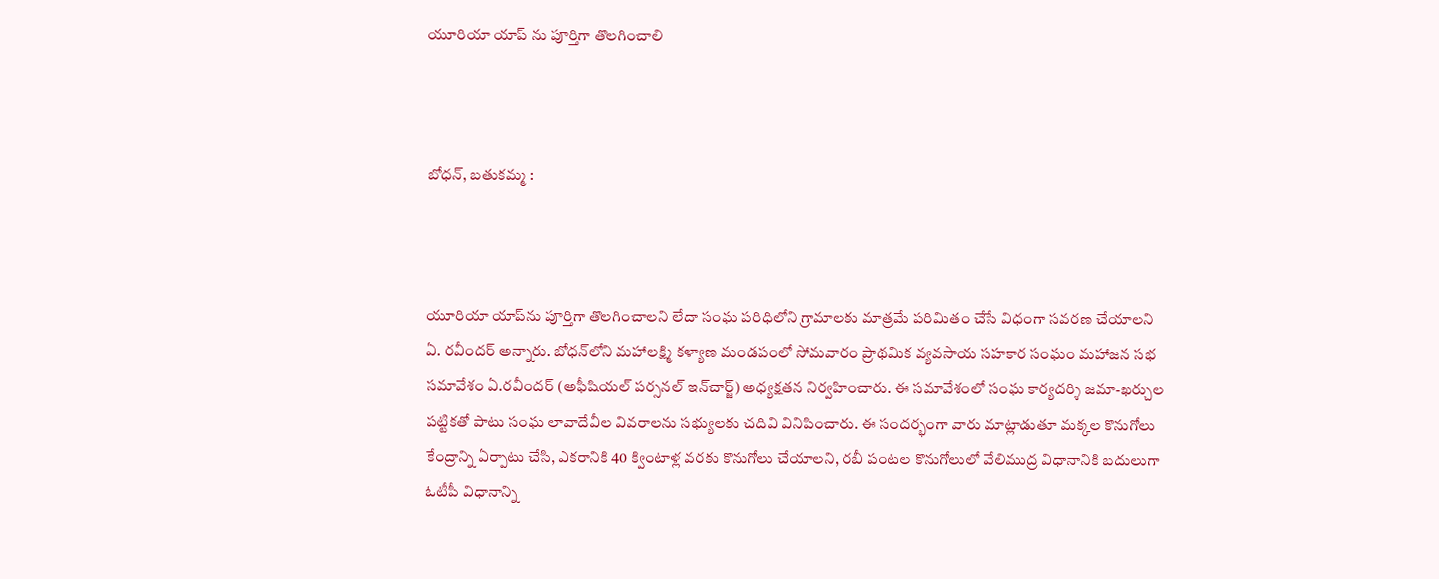యూరియా యాప్ ను పూర్తిగా తొలగించాలి



బోధన్, బతుకమ్మ :



యూరియా యాప్‌ను పూర్తిగా తొలగించాలని లేదా సంఘ పరిధిలోని గ్రామాలకు మాత్రమే పరిమితం చేసే విధంగా సవరణ చేయాలని ఏ. రవీందర్ అన్నారు. బోధన్‌లోని మహాలక్ష్మి కళ్యాణ మండపంలో సోమవారం ప్రాథమిక వ్యవసాయ సహకార సంఘం మహాజన సభ సమావేశం ఏ.రవీందర్ (అఫీషియల్ పర్సనల్ ఇన్‌చార్జ్) అధ్యక్షతన నిర్వహించారు. ఈ సమావేశంలో సంఘ కార్యదర్శి జమా-ఖర్చుల పట్టికతో పాటు సంఘ లావాదేవీల వివరాలను సభ్యులకు చదివి వినిపించారు. ఈ సందర్భంగా వారు మాట్లాడుతూ మక్కల కొనుగోలు కేంద్రాన్ని ఏర్పాటు చేసి, ఎకరానికి 40 క్వింటాళ్ల వరకు కొనుగోలు చేయాలని, రబీ పంటల కొనుగోలులో వేలిముద్ర విధానానికి బదులుగా ఓటీపీ విధానాన్ని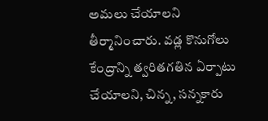అమలు చేయాలని తీర్మానించారు. వడ్ల కొనుగోలు కేంద్రాన్ని త్వరితగతిన ఏర్పాటు చేయాలని, చిన్న, సన్నకారు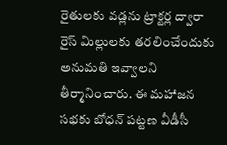రైతులకు వడ్లను ట్రాక్టర్ల ద్వారా రైస్ మిల్లులకు తరలించేందుకు అనుమతి ఇవ్వాలని తీర్మానించారు. ఈ మహాజన సభకు బోధన్ పట్టణ వీడీసీ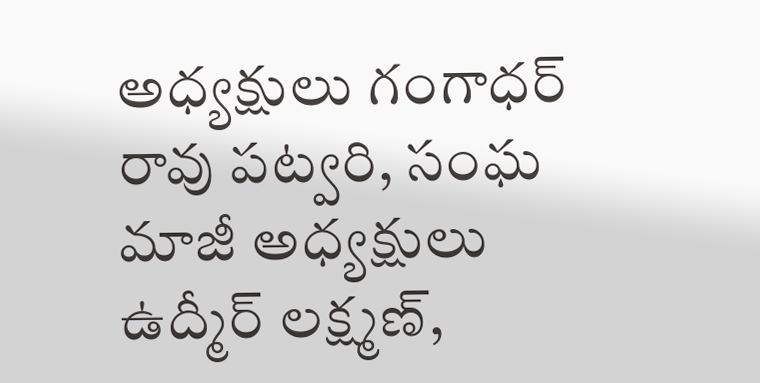అధ్యక్షులు గంగాధర్ రావు పట్వరి, సంఘ మాజీ అధ్యక్షులు ఉద్మీర్ లక్ష్మణ్,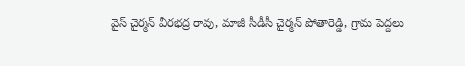వైస్ చైర్మన్ వీరభద్ర రావు, మాజీ సీడీసీ చైర్మన్ పోతారెడ్డి, గ్రామ పెద్దలు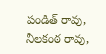పండిత్ రావు, నీలకంఠ రావు,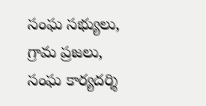సంఘ సభ్యులు, గ్రామ ప్రజలు, సంఘ కార్యదర్శి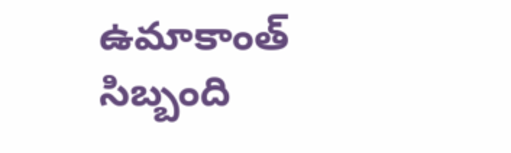ఉమాకాంత్ సిబ్బంది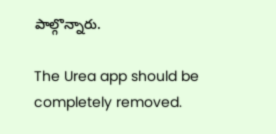పాల్గొన్నారు.

The Urea app should be completely removed.